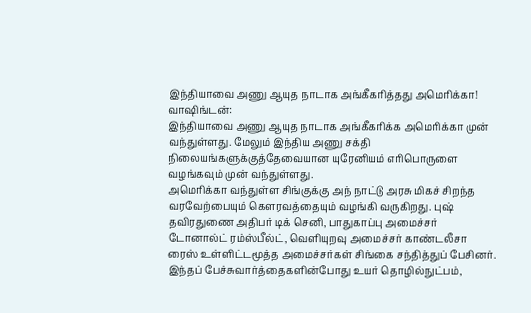இந்தியாவை அணு ஆயுத நாடாக அங்கீகரித்தது அமெரிக்கா!
வாஷிங்டன்:
இந்தியாவை அணு ஆயுத நாடாக அங்கீகரிக்க அமெரிக்கா முன் வந்துள்ளது. மேலும் இந்திய அணு சக்தி நிலையங்களுக்குத்தேவையான யுரேனியம் எரிபொருளை வழங்கவும் முன் வந்துள்ளது.
அமெரிக்கா வந்துள்ள சிங்குக்கு அந் நாட்டு அரசு மிகச் சிறந்த வரவேற்பையும் கெளரவத்தையும் வழங்கி வருகிறது. புஷ் தவிரதுணை அதிபர் டிக் செனி, பாதுகாப்பு அமைச்சர் டோனால்ட் ரம்ஸ்பீல்ட், வெளியுறவு அமைச்சர் காண்டலீசா ரைஸ் உள்ளிட்டமூத்த அமைச்சர்கள் சிங்கை சந்தித்துப் பேசினர்.
இந்தப் பேச்சுவார்த்தைகளின்போது உயர் தொழில்நுட்பம்,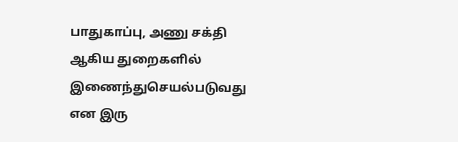பாதுகாப்பு, அணு சக்தி ஆகிய துறைகளில் இணைந்துசெயல்படுவது என இரு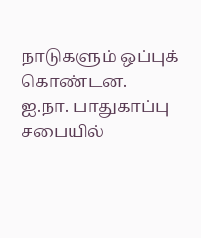நாடுகளும் ஒப்புக் கொண்டன.
ஐ.நா. பாதுகாப்பு சபையில்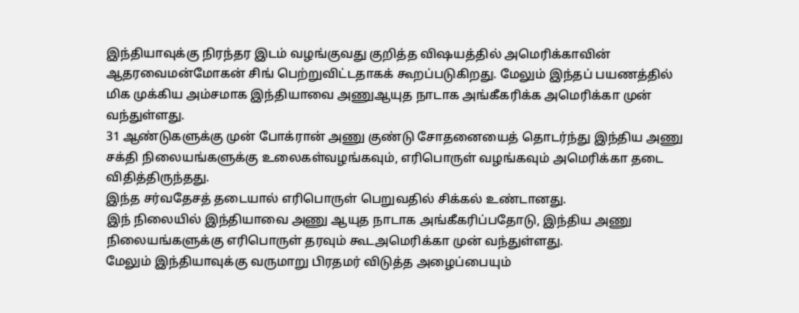இந்தியாவுக்கு நிரந்தர இடம் வழங்குவது குறித்த விஷயத்தில் அமெரிக்காவின் ஆதரவைமன்மோகன் சிங் பெற்றுவிட்டதாகக் கூறப்படுகிறது. மேலும் இந்தப் பயணத்தில் மிக முக்கிய அம்சமாக இந்தியாவை அணுஆயுத நாடாக அங்கீகரிக்க அமெரிக்கா முன் வந்துள்ளது.
31 ஆண்டுகளுக்கு முன் போக்ரான் அணு குண்டு சோதனையைத் தொடர்ந்து இந்திய அணு சக்தி நிலையங்களுக்கு உலைகள்வழங்கவும், எரிபொருள் வழங்கவும் அமெரிக்கா தடை விதித்திருந்தது.
இந்த சர்வதேசத் தடையால் எரிபொருள் பெறுவதில் சிக்கல் உண்டானது.
இந் நிலையில் இந்தியாவை அணு ஆயுத நாடாக அங்கீகரிப்பதோடு, இந்திய அணு நிலையங்களுக்கு எரிபொருள் தரவும் கூடஅமெரிக்கா முன் வந்துள்ளது.
மேலும் இந்தியாவுக்கு வருமாறு பிரதமர் விடுத்த அழைப்பையும்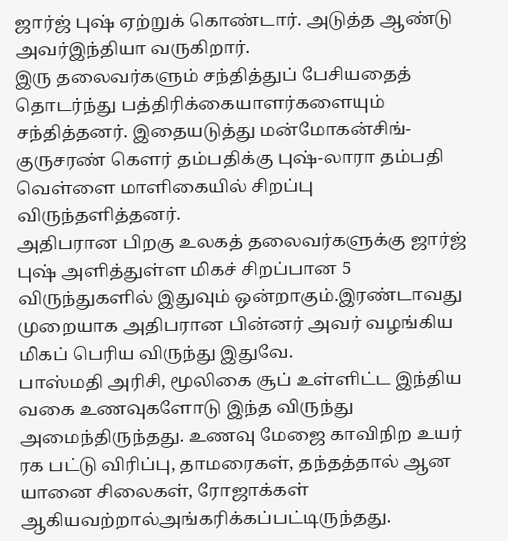ஜார்ஜ் புஷ் ஏற்றுக் கொண்டார். அடுத்த ஆண்டு அவர்இந்தியா வருகிறார்.
இரு தலைவர்களும் சந்தித்துப் பேசியதைத் தொடர்ந்து பத்திரிக்கையாளர்களையும் சந்தித்தனர். இதையடுத்து மன்மோகன்சிங்-குருசரண் கெளர் தம்பதிக்கு புஷ்-லாரா தம்பதி வெள்ளை மாளிகையில் சிறப்பு விருந்தளித்தனர்.
அதிபரான பிறகு உலகத் தலைவர்களுக்கு ஜார்ஜ் புஷ் அளித்துள்ள மிகச் சிறப்பான 5 விருந்துகளில் இதுவும் ஒன்றாகும்.இரண்டாவது முறையாக அதிபரான பின்னர் அவர் வழங்கிய மிகப் பெரிய விருந்து இதுவே.
பாஸ்மதி அரிசி, மூலிகை சூப் உள்ளிட்ட இந்திய வகை உணவுகளோடு இந்த விருந்து அமைந்திருந்தது. உணவு மேஜை காவிநிற உயர் ரக பட்டு விரிப்பு, தாமரைகள், தந்தத்தால் ஆன யானை சிலைகள், ரோஜாக்கள் ஆகியவற்றால்அங்கரிக்கப்பட்டிருந்தது.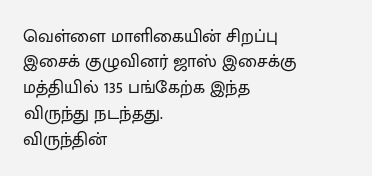வெள்ளை மாளிகையின் சிறப்பு இசைக் குழுவினர் ஜாஸ் இசைக்கு மத்தியில் 135 பங்கேற்க இந்த விருந்து நடந்தது.
விருந்தின்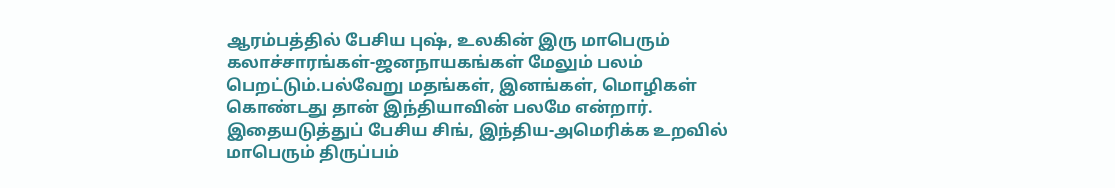ஆரம்பத்தில் பேசிய புஷ், உலகின் இரு மாபெரும் கலாச்சாரங்கள்-ஜனநாயகங்கள் மேலும் பலம் பெறட்டும்.பல்வேறு மதங்கள், இனங்கள், மொழிகள் கொண்டது தான் இந்தியாவின் பலமே என்றார்.
இதையடுத்துப் பேசிய சிங், இந்திய-அமெரிக்க உறவில் மாபெரும் திருப்பம்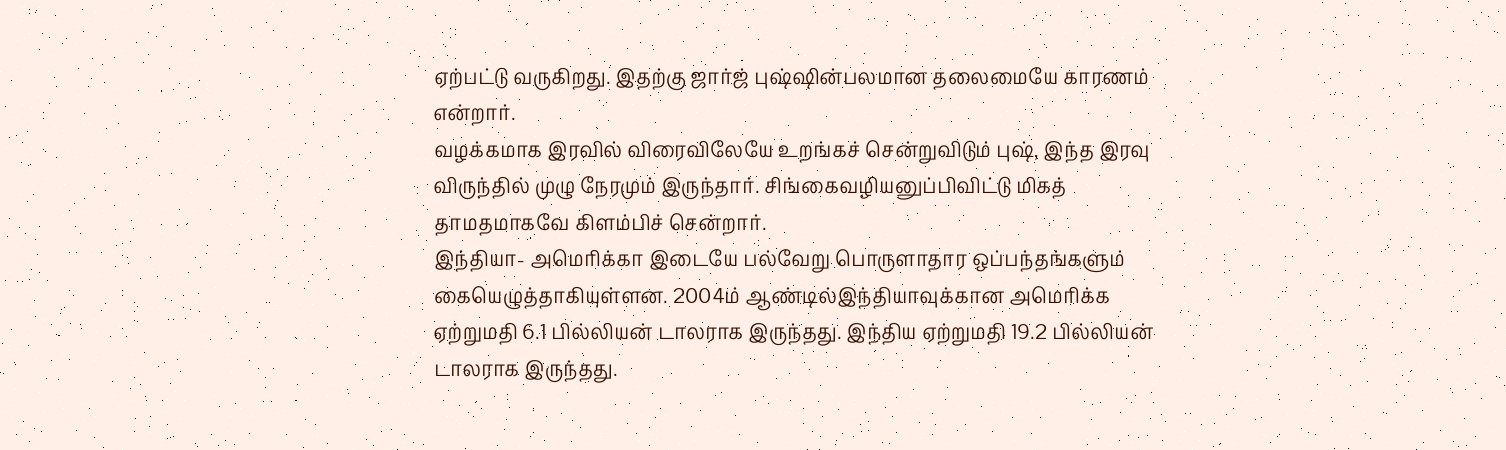ஏற்பட்டு வருகிறது. இதற்கு ஜார்ஜ் புஷ்ஷின்பலமான தலைமையே காரணம் என்றார்.
வழக்கமாக இரவில் விரைவிலேயே உறங்கச் சென்றுவிடும் புஷ், இந்த இரவு விருந்தில் முழு நேரமும் இருந்தார். சிங்கைவழியனுப்பிவிட்டு மிகத் தாமதமாகவே கிளம்பிச் சென்றார்.
இந்தியா- அமெரிக்கா இடையே பல்வேறு பொருளாதார ஒப்பந்தங்களும் கையெழுத்தாகியுள்ளன. 2004ம் ஆண்டில்இந்தியாவுக்கான அமெரிக்க ஏற்றுமதி 6.1 பில்லியன் டாலராக இருந்தது. இந்திய ஏற்றுமதி 19.2 பில்லியன் டாலராக இருந்தது.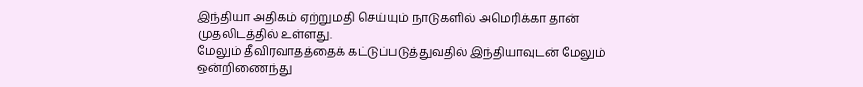இந்தியா அதிகம் ஏற்றுமதி செய்யும் நாடுகளில் அமெரிக்கா தான் முதலிடத்தில் உள்ளது.
மேலும் தீவிரவாதத்தைக் கட்டுப்படுத்துவதில் இந்தியாவுடன் மேலும் ஒன்றிணைந்து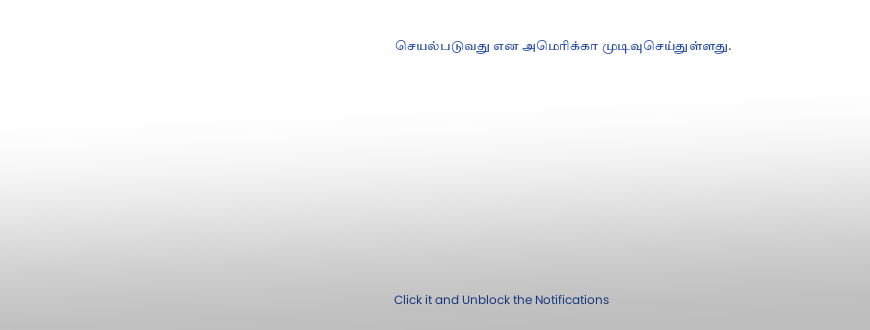செயல்படுவது என அமெரிக்கா முடிவுசெய்துள்ளது.












Click it and Unblock the Notifications